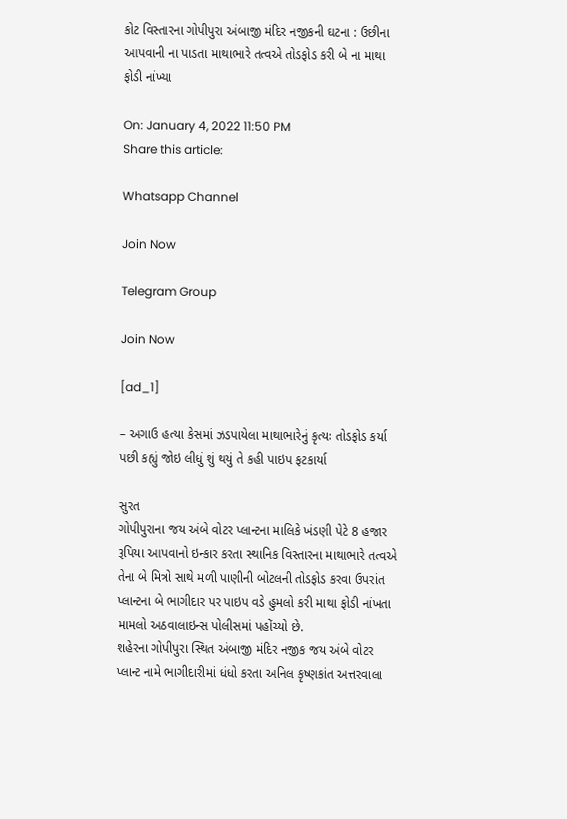કોટ વિસ્તારના ગોપીપુરા અંબાજી મંદિર નજીકની ઘટના : ઉછીના આપવાની ના પાડતા માથાભારે તત્વએ તોડફોડ કરી બે ના માથા ફોડી નાંખ્યા

On: January 4, 2022 11:50 PM
Share this article:

Whatsapp Channel

Join Now

Telegram Group

Join Now

[ad_1]

– અગાઉ હત્યા કેસમાં ઝડપાયેલા માથાભારેનું કૃત્યઃ તોડફોડ કર્યા પછી કહ્યું જોઇ લીધું શું થયું તે કહી પાઇપ ફટકાર્યા

સુરત
ગોપીપુરાના જય અંબે વોટર પ્લાન્ટના માલિકે ખંડણી પેટે 8 હજાર રૂપિયા આપવાનો ઇન્કાર કરતા સ્થાનિક વિસ્તારના માથાભારે તત્વએ તેના બે મિત્રો સાથે મળી પાણીની બોટલની તોડફોડ કરવા ઉપરાંત પ્લાન્ટના બે ભાગીદાર પર પાઇપ વડે હુમલો કરી માથા ફોડી નાંખતા મામલો અઠવાલાઇન્સ પોલીસમાં પહોંચ્યો છે.
શહેરના ગોપીપુરા સ્થિત અંબાજી મંદિર નજીક જય અંબે વોટર પ્લાન્ટ નામે ભાગીદારીમાં ધંધો કરતા અનિલ કૃષ્ણકાંત અત્તરવાલા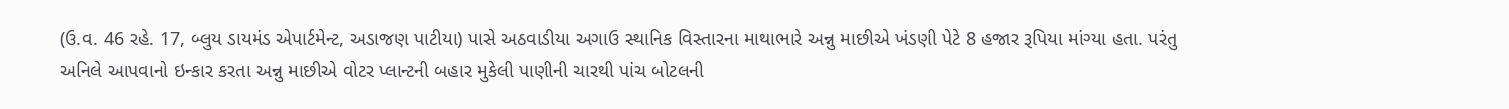(ઉ.વ. 46 રહે. 17, બ્લુય ડાયમંડ એપાર્ટમેન્ટ, અડાજણ પાટીયા) પાસે અઠવાડીયા અગાઉ સ્થાનિક વિસ્તારના માથાભારે અન્નુ માછીએ ખંડણી પેટે 8 હજાર રૂપિયા માંગ્યા હતા. પરંતુ અનિલે આપવાનો ઇન્કાર કરતા અન્નુ માછીએ વોટર પ્લાન્ટની બહાર મુકેલી પાણીની ચારથી પાંચ બોટલની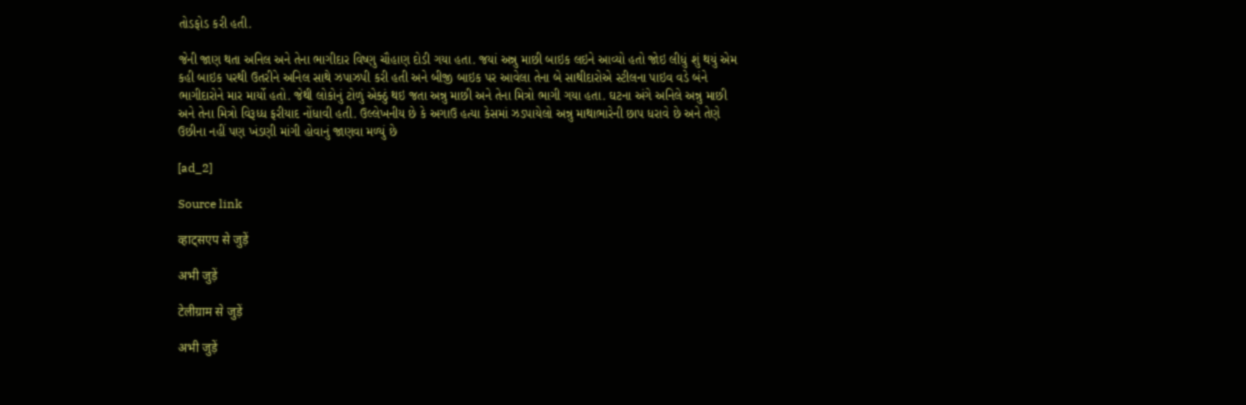તોડફોડ કરી હતી.

જેની જાણ થતા અનિલ અને તેના ભાગીદાર વિષ્ણુ ચૌહાણ દોડી ગયા હતા. જયાં અન્નુ માછી બાઇક લઇને આવ્યો હતો જોઇ લીધું શું થયું એમ કહી બાઇક પરથી ઉતરીને અનિલ સાથે ઝપાઝપી કરી હતી અને બીજી બાઇક પર આવેલા તેના બે સાથીદારોએ સ્ટીલના પાઇવ વડે બંને ભાગીદારોને માર માર્યો હતો. જેથી લોકોનું ટોળું એક્ઠું થઇ જતા અન્નુ માછી અને તેના મિત્રો ભાગી ગયા હતા. ઘટના અંગે અનિલે અન્નુ માછી અને તેના મિત્રો વિરૂધ્ધ ફરીયાદ નોંધાવી હતી. ઉલ્લેખનીય છે કે અગાઉ હત્યા કેસમાં ઝડપાયેલો અન્નુ માથાભારેની છાપ ધરાવે છે અને તેણે ઉછીના નહીં પણ ખંડણી માંગી હોવાનું જાણવા મળ્યું છે

[ad_2]

Source link

व्हाट्सएप से जुड़ें

अभी जुड़ें

टेलीग्राम से जुड़ें

अभी जुड़ें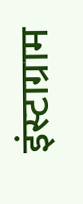इंस्टाग्राम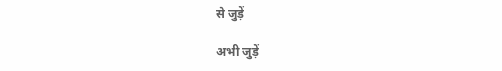से जुड़ें

अभी जुड़ें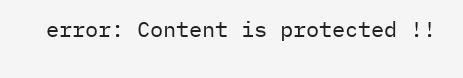error: Content is protected !!